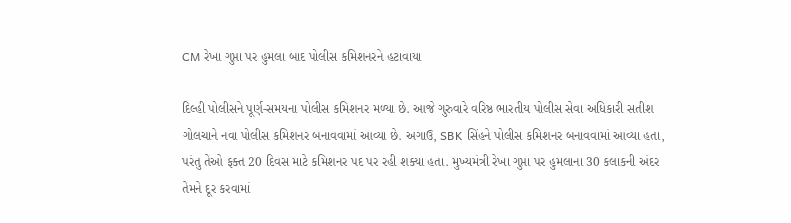CM રેખા ગુપ્તા પર હુમલા બાદ પોલીસ કમિશનરને હટાવાયા

દિલ્હી પોલીસને પૂર્ણ-સમયના પોલીસ કમિશનર મળ્યા છે. આજે ગુરુવારે વરિષ્ઠ ભારતીય પોલીસ સેવા અધિકારી સતીશ ગોલચાને નવા પોલીસ કમિશનર બનાવવામાં આવ્યા છે. અગાઉ, SBK સિંહને પોલીસ કમિશનર બનાવવામાં આવ્યા હતા, પરંતુ તેઓ ફક્ત 20 દિવસ માટે કમિશનર પદ પર રહી શક્યા હતા. મુખ્યમંત્રી રેખા ગુપ્તા પર હુમલાના 30 કલાકની અંદર તેમને દૂર કરવામાં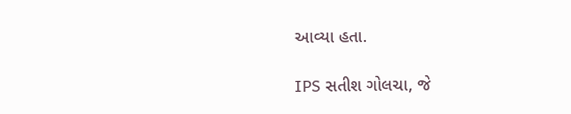આવ્યા હતા.

IPS સતીશ ગોલચા, જે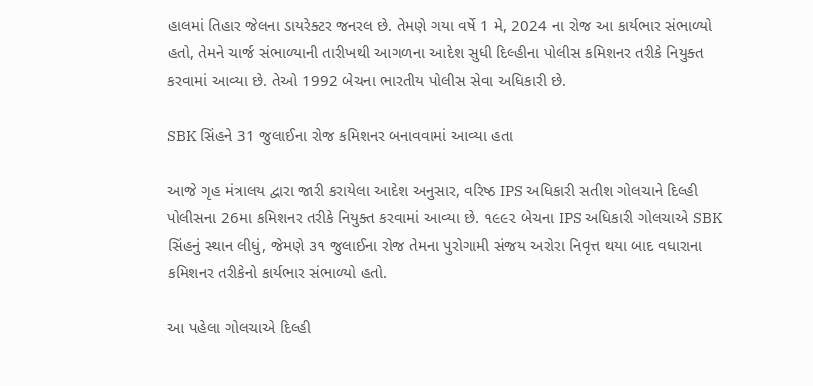હાલમાં તિહાર જેલના ડાયરેક્ટર જનરલ છે. તેમણે ગયા વર્ષે 1 મે, 2024 ના રોજ આ કાર્યભાર સંભાળ્યો હતો, તેમને ચાર્જ સંભાળ્યાની તારીખથી આગળના આદેશ સુધી દિલ્હીના પોલીસ કમિશનર તરીકે નિયુક્ત કરવામાં આવ્યા છે. તેઓ 1992 બેચના ભારતીય પોલીસ સેવા અધિકારી છે.

SBK સિંહને 31 જુલાઈના રોજ કમિશનર બનાવવામાં આવ્યા હતા

આજે ગૃહ મંત્રાલય દ્વારા જારી કરાયેલા આદેશ અનુસાર, વરિષ્ઠ IPS અધિકારી સતીશ ગોલચાને દિલ્હી પોલીસના 26મા કમિશનર તરીકે નિયુક્ત કરવામાં આવ્યા છે. ૧૯૯૨ બેચના IPS અધિકારી ગોલચાએ SBK સિંહનું સ્થાન લીધું, જેમણે ૩૧ જુલાઈના રોજ તેમના પુરોગામી સંજય અરોરા નિવૃત્ત થયા બાદ વધારાના કમિશનર તરીકેનો કાર્યભાર સંભાળ્યો હતો.

આ પહેલા ગોલચાએ દિલ્હી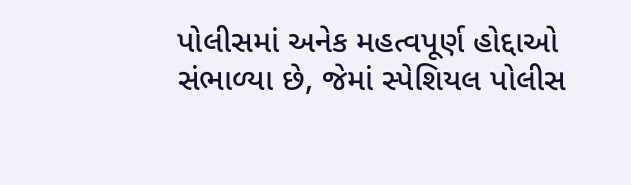પોલીસમાં અનેક મહત્વપૂર્ણ હોદ્દાઓ સંભાળ્યા છે, જેમાં સ્પેશિયલ પોલીસ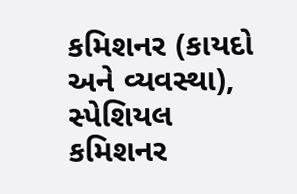કમિશનર (કાયદો અને વ્યવસ્થા), સ્પેશિયલ કમિશનર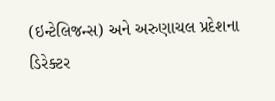(ઇન્ટેલિજન્સ) અને અરુણાચલ પ્રદેશના ડિરેક્ટર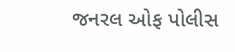જનરલ ઓફ પોલીસ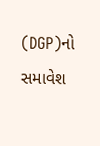(DGP)નો સમાવેશ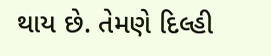થાય છે. તેમણે દિલ્હી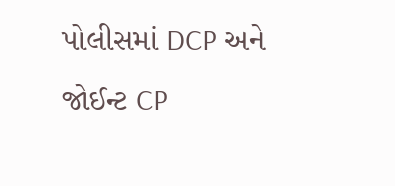પોલીસમાં DCP અને જોઈન્ટ CP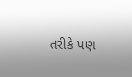તરીકે પણ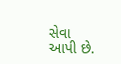સેવા આપી છે.